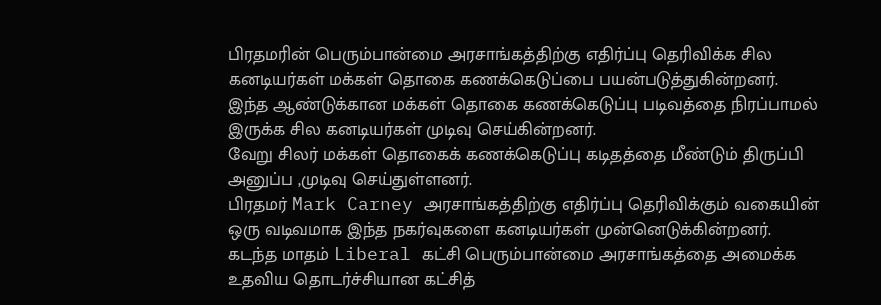பிரதமரின் பெரும்பான்மை அரசாங்கத்திற்கு எதிர்ப்பு தெரிவிக்க சில கனடியர்கள் மக்கள் தொகை கணக்கெடுப்பை பயன்படுத்துகின்றனர்.
இந்த ஆண்டுக்கான மக்கள் தொகை கணக்கெடுப்பு படிவத்தை நிரப்பாமல் இருக்க சில கனடியர்கள் முடிவு செய்கின்றனர்.
வேறு சிலர் மக்கள் தொகைக் கணக்கெடுப்பு கடிதத்தை மீண்டும் திருப்பி அனுப்ப ,முடிவு செய்துள்ளனர்.
பிரதமர் Mark Carney அரசாங்கத்திற்கு எதிர்ப்பு தெரிவிக்கும் வகையின் ஒரு வடிவமாக இந்த நகர்வுகளை கனடியர்கள் முன்னெடுக்கின்றனர்.
கடந்த மாதம் Liberal கட்சி பெரும்பான்மை அரசாங்கத்தை அமைக்க உதவிய தொடர்ச்சியான கட்சித்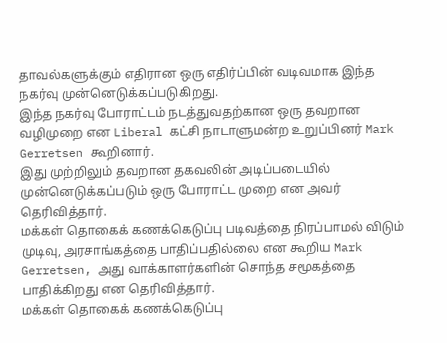தாவல்களுக்கும் எதிரான ஒரு எதிர்ப்பின் வடிவமாக இந்த நகர்வு முன்னெடுக்கப்படுகிறது.
இந்த நகர்வு போராட்டம் நடத்துவதற்கான ஒரு தவறான வழிமுறை என Liberal கட்சி நாடாளுமன்ற உறுப்பினர் Mark Gerretsen கூறினார்.
இது முற்றிலும் தவறான தகவலின் அடிப்படையில் முன்னெடுக்கப்படும் ஒரு போராட்ட முறை என அவர் தெரிவித்தார்.
மக்கள் தொகைக் கணக்கெடுப்பு படிவத்தை நிரப்பாமல் விடும் முடிவு, அரசாங்கத்தை பாதிப்பதில்லை என கூறிய Mark Gerretsen, அது வாக்காளர்களின் சொந்த சமூகத்தை பாதிக்கிறது என தெரிவித்தார்.
மக்கள் தொகைக் கணக்கெடுப்பு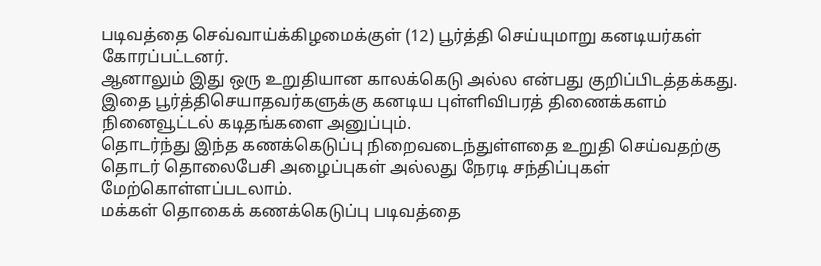படிவத்தை செவ்வாய்க்கிழமைக்குள் (12) பூர்த்தி செய்யுமாறு கனடியர்கள் கோரப்பட்டனர்.
ஆனாலும் இது ஒரு உறுதியான காலக்கெடு அல்ல என்பது குறிப்பிடத்தக்கது.
இதை பூர்த்திசெயாதவர்களுக்கு கனடிய புள்ளிவிபரத் திணைக்களம் நினைவூட்டல் கடிதங்களை அனுப்பும்.
தொடர்ந்து இந்த கணக்கெடுப்பு நிறைவடைந்துள்ளதை உறுதி செய்வதற்கு தொடர் தொலைபேசி அழைப்புகள் அல்லது நேரடி சந்திப்புகள் மேற்கொள்ளப்படலாம்.
மக்கள் தொகைக் கணக்கெடுப்பு படிவத்தை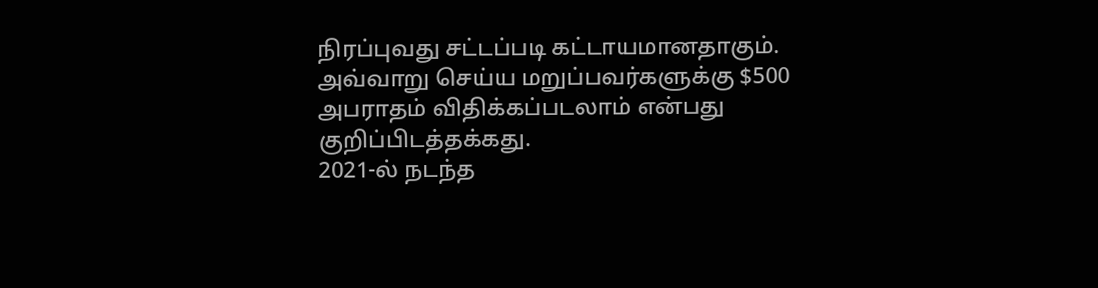நிரப்புவது சட்டப்படி கட்டாயமானதாகும்.
அவ்வாறு செய்ய மறுப்பவர்களுக்கு $500 அபராதம் விதிக்கப்படலாம் என்பது குறிப்பிடத்தக்கது.
2021-ல் நடந்த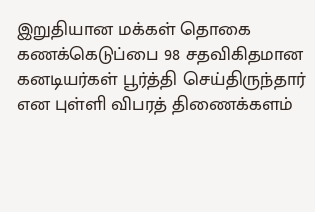இறுதியான மக்கள் தொகை கணக்கெடுப்பை 98 சதவிகிதமான கனடியர்கள் பூர்த்தி செய்திருந்தார் என புள்ளி விபரத் திணைக்களம்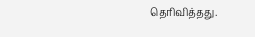தெரிவித்தது.